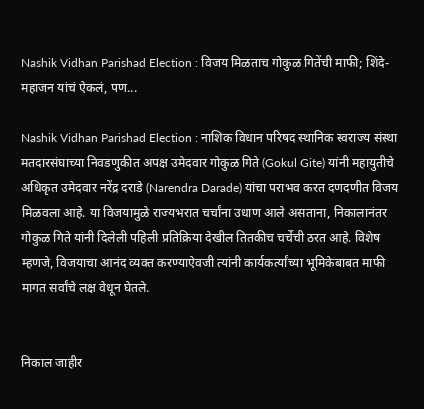Nashik Vidhan Parishad Election : विजय मिळताच गोकुळ गितेंची माफी; शिंदे-महाजन यांचं ऐकलं, पण...

Nashik Vidhan Parishad Election : नाशिक विधान परिषद स्थानिक स्वराज्य संस्था मतदारसंघाच्या निवडणुकीत अपक्ष उमेदवार गोकुळ गिते (Gokul Gite) यांनी महायुतीचे अधिकृत उमेदवार नरेंद्र दराडे (Narendra Darade) यांचा पराभव करत दणदणीत विजय मिळवला आहे. या विजयामुळे राज्यभरात चर्चांना उधाण आले असताना, निकालानंतर गोकुळ गिते यांनी दिलेली पहिली प्रतिक्रिया देखील तितकीच चर्चेची ठरत आहे. विशेष म्हणजे, विजयाचा आनंद व्यक्त करण्याऐवजी त्यांनी कार्यकर्त्यांच्या भूमिकेबाबत माफी मागत सर्वांचे लक्ष वेधून घेतले.


निकाल जाहीर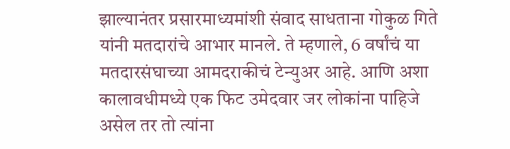झाल्यानंतर प्रसारमाध्यमांशी संवाद साधताना गोकुळ गिते यांनी मतदारांचे आभार मानले. ते म्हणाले, 6 वर्षांचं या मतदारसंघाच्या आमदराकीचं टेन्युअर आहे. आणि अशा कालावधीमध्ये एक फिट उमेदवार जर लोकांना पाहिजे असेल तर तो त्यांना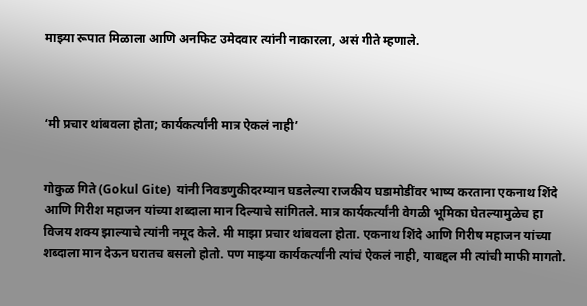माझ्या रूपात मिळाला आणि अनफिट उमेदवार त्यांनी नाकारला, असं गीते म्हणाले.



‘मी प्रचार थांबवला होता; कार्यकर्त्यांनी मात्र ऐकलं नाही’


गोकुळ गिते (Gokul Gite)  यांनी निवडणुकीदरम्यान घडलेल्या राजकीय घडामोडींवर भाष्य करताना एकनाथ शिंदे आणि गिरीश महाजन यांच्या शब्दाला मान दिल्याचे सांगितले. मात्र कार्यकर्त्यांनी वेगळी भूमिका घेतल्यामुळेच हा विजय शक्य झाल्याचे त्यांनी नमूद केले. मी माझा प्रचार थांबवला होता. एकनाथ शिंदे आणि गिरीष महाजन यांच्या शब्दाला मान देऊन घरातच बसलो होतो. पण माझ्या कार्यकर्त्यांनी त्यांचं ऐकलं नाही, याबद्दल मी त्यांची माफी मागतो.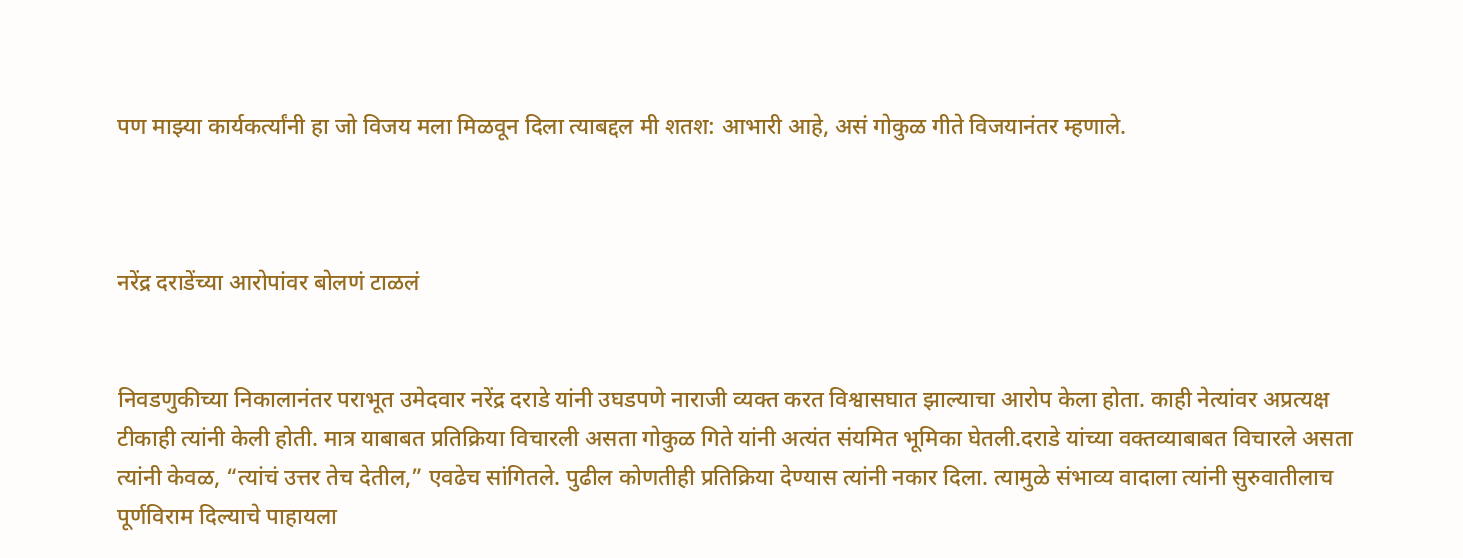पण माझ्या कार्यकर्त्यांनी हा जो विजय मला मिळवून दिला त्याबद्दल मी शतश: आभारी आहे, असं गोकुळ गीते विजयानंतर म्हणाले.



नरेंद्र दराडेंच्या आरोपांवर बोलणं टाळलं


निवडणुकीच्या निकालानंतर पराभूत उमेदवार नरेंद्र दराडे यांनी उघडपणे नाराजी व्यक्त करत विश्वासघात झाल्याचा आरोप केला होता. काही नेत्यांवर अप्रत्यक्ष टीकाही त्यांनी केली होती. मात्र याबाबत प्रतिक्रिया विचारली असता गोकुळ गिते यांनी अत्यंत संयमित भूमिका घेतली.दराडे यांच्या वक्तव्याबाबत विचारले असता त्यांनी केवळ, “त्यांचं उत्तर तेच देतील,” एवढेच सांगितले. पुढील कोणतीही प्रतिक्रिया देण्यास त्यांनी नकार दिला. त्यामुळे संभाव्य वादाला त्यांनी सुरुवातीलाच पूर्णविराम दिल्याचे पाहायला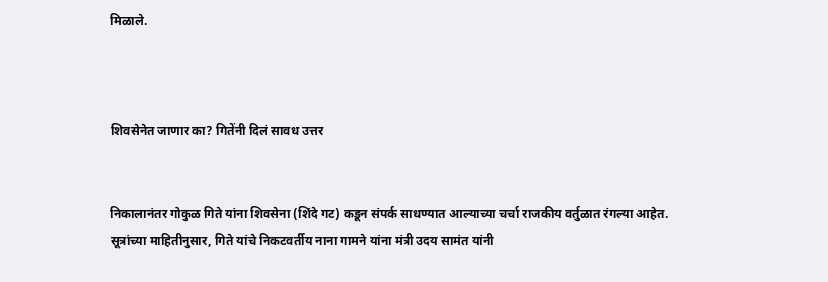मिळाले.



शिवसेनेत जाणार का? गितेंनी दिलं सावध उत्तर


निकालानंतर गोकुळ गिते यांना शिवसेना (शिंदे गट) कडून संपर्क साधण्यात आल्याच्या चर्चा राजकीय वर्तुळात रंगल्या आहेत. सूत्रांच्या माहितीनुसार, गिते यांचे निकटवर्तीय नाना गामने यांना मंत्री उदय सामंत यांनी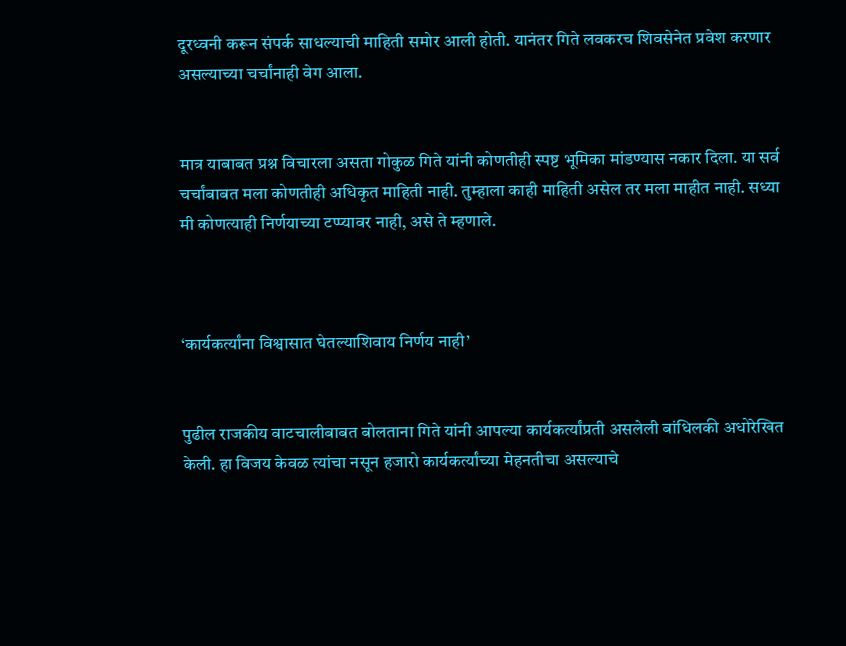दूरध्वनी करून संपर्क साधल्याची माहिती समोर आली होती. यानंतर गिते लवकरच शिवसेनेत प्रवेश करणार असल्याच्या चर्चांनाही वेग आला.


मात्र याबाबत प्रश्न विचारला असता गोकुळ गिते यांनी कोणतीही स्पष्ट भूमिका मांडण्यास नकार दिला. या सर्व चर्चांबाबत मला कोणतीही अधिकृत माहिती नाही. तुम्हाला काही माहिती असेल तर मला माहीत नाही. सध्या मी कोणत्याही निर्णयाच्या टप्प्यावर नाही, असे ते म्हणाले.



‘कार्यकर्त्यांना विश्वासात घेतल्याशिवाय निर्णय नाही’


पुढील राजकीय वाटचालीबाबत बोलताना गिते यांनी आपल्या कार्यकर्त्यांप्रती असलेली बांधिलकी अधोरेखित केली. हा विजय केवळ त्यांचा नसून हजारो कार्यकर्त्यांच्या मेहनतीचा असल्याचे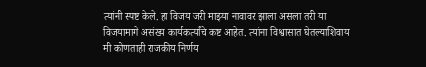त्यांनी स्पष्ट केले. हा विजय जरी माझ्या नावावर झाला असला तरी या विजयामागे असंख्य कार्यकर्त्यांचे कष्ट आहेत. त्यांना विश्वासात घेतल्याशिवाय मी कोणताही राजकीय निर्णय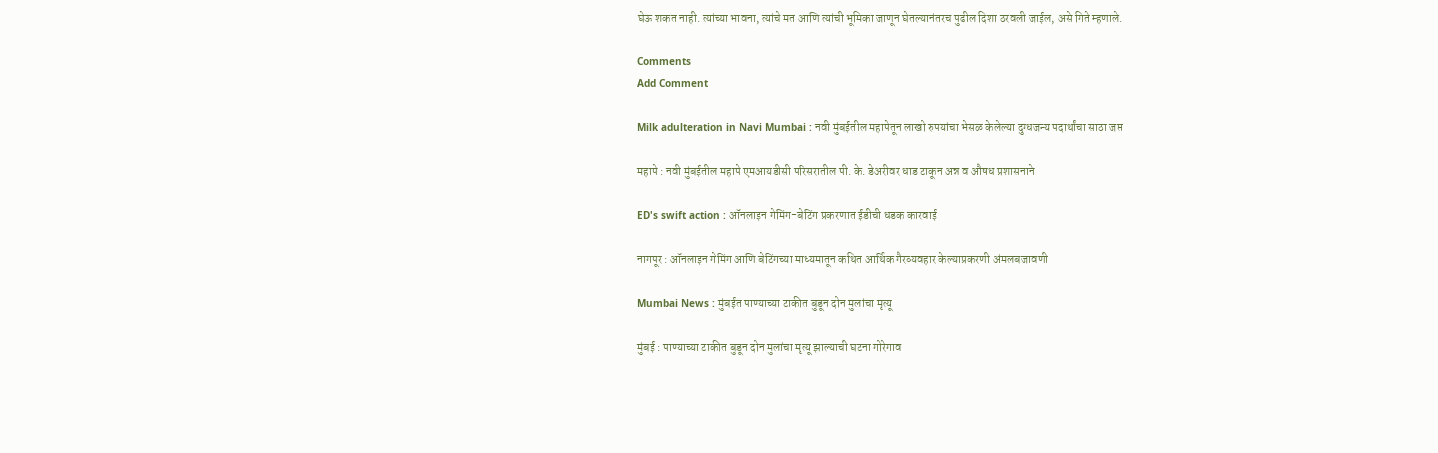घेऊ शकत नाही. त्यांच्या भावना, त्यांचे मत आणि त्यांची भूमिका जाणून घेतल्यानंतरच पुढील दिशा ठरवली जाईल, असे गिते म्हणाले.

Comments
Add Comment

Milk adulteration in Navi Mumbai : नवी मुंबईतील महापेतून लाखो रुपयांचा भेसळ केलेल्या दुग्धजन्य पदार्थांचा साठा जप्त

महापे : नवी मुंबईतील महापे एमआयडीसी परिसरातील पी. के. डेअरीवर धाड टाकून अन्न व औषध प्रशासनाने

ED's swift action : ऑनलाइन गेमिंग-बेटिंग प्रकरणात ईडीची धडक कारवाई

नागपूर : ऑनलाइन गेमिंग आणि बेटिंगच्या माध्यमातून कथित आर्थिक गैरव्यवहार केल्याप्रकरणी अंमलबजावणी

Mumbai News : मुंबईत पाण्याच्या टाकीत बुडून दोन मुलांचा मृत्यू

मुंबई : पाण्याच्या टाकीत बुडून दोन मुलांचा मृत्यू झाल्याची घटना गोरेगाव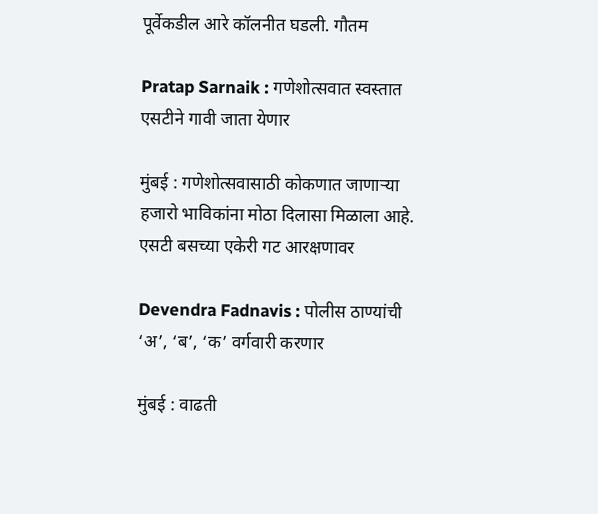पूर्वेकडील आरे कॉलनीत घडली. गौतम

Pratap Sarnaik : गणेशोत्सवात स्वस्तात एसटीने गावी जाता येणार

मुंबई : गणेशोत्सवासाठी कोकणात जाणाऱ्या हजारो भाविकांना मोठा दिलासा मिळाला आहे. एसटी बसच्या एकेरी गट आरक्षणावर

Devendra Fadnavis : पोलीस ठाण्यांची ‘अ’, ‘ब’, ‘क’ वर्गवारी करणार

मुंबई : वाढती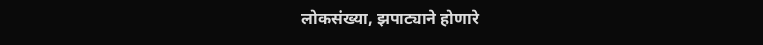लोकसंख्या, झपाट्याने होणारे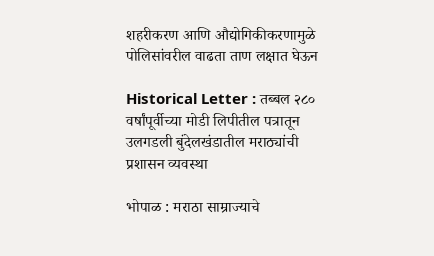शहरीकरण आणि औद्योगिकीकरणामुळे पोलिसांवरील वाढता ताण लक्षात घेऊन

Historical Letter : तब्बल २८० वर्षांपूर्वीच्या मोडी लिपीतील पत्रातून उलगडली बुंदेलखंडातील मराठ्यांची प्रशासन व्यवस्था

भोपाळ : मराठा साम्राज्याचे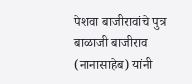पेशवा बाजीरावांचे पुत्र बाळाजी बाजीराव (नानासाहेब) यांनी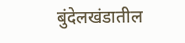बुंदेलखंडातील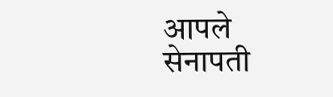आपले सेनापती